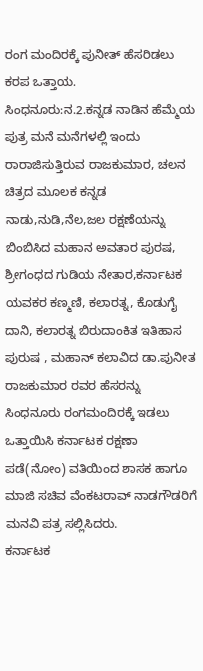ರಂಗ ಮಂದಿರಕ್ಕೆ ಪುನೀತ್ ಹೆಸರಿಡಲು ಕರಪ ಒತ್ತಾಯ.
ಸಿಂಧನೂರು:ನ.2.ಕನ್ನಡ ನಾಡಿನ ಹೆಮ್ಮೆಯ ಪುತ್ರ ಮನೆ ಮನೆಗಳಲ್ಲಿ ಇಂದು ರಾರಾಜಿಸುತ್ತಿರುವ ರಾಜಕುಮಾರ, ಚಲನ ಚಿತ್ರದ ಮೂಲಕ ಕನ್ನಡ ನಾಡು,ನುಡಿ,ನೆಲ,ಜಲ ರಕ್ಷಣೆಯನ್ನು ಬಿಂಬಿಸಿದ ಮಹಾನ ಅವತಾರ ಪುರಷ, ಶ್ರೀಗಂಧದ ಗುಡಿಯ ನೇತಾರ,ಕರ್ನಾಟಕ ಯವಕರ ಕಣ್ಮಣಿ, ಕಲಾರತ್ನ, ಕೊಡುಗೈ ದಾನಿ, ಕಲಾರತ್ನ ಬಿರುದಾಂಕಿತ ಇತಿಹಾಸ ಪುರುಷ , ಮಹಾನ್ ಕಲಾವಿದ ಡಾ.ಪುನೀತ ರಾಜಕುಮಾರ ರವರ ಹೆಸರನ್ನು ಸಿಂಧನೂರು ರಂಗಮಂದಿರಕ್ಕೆ ಇಡಲು ಒತ್ತಾಯಿಸಿ ಕರ್ನಾಟಕ ರಕ್ಷಣಾ ಪಡೆ(ನೋಂ) ವತಿಯಿಂದ ಶಾಸಕ ಹಾಗೂ ಮಾಜಿ ಸಚಿವ ವೆಂಕಟರಾವ್ ನಾಡಗೌಡರಿಗೆ ಮನವಿ ಪತ್ರ ಸಲ್ಲಿಸಿದರು.
ಕರ್ನಾಟಕ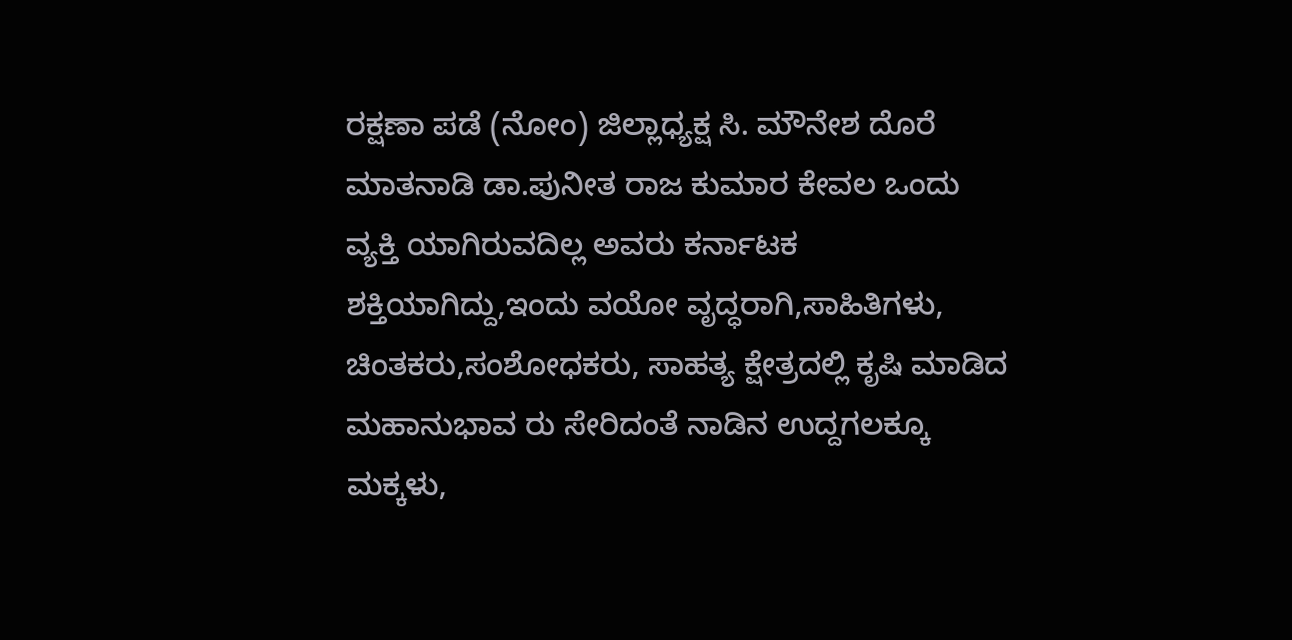ರಕ್ಷಣಾ ಪಡೆ (ನೋಂ) ಜಿಲ್ಲಾಧ್ಯಕ್ಷ ಸಿ. ಮೌನೇಶ ದೊರೆ ಮಾತನಾಡಿ ಡಾ.ಪುನೀತ ರಾಜ ಕುಮಾರ ಕೇವಲ ಒಂದು ವ್ಯಕ್ತಿ ಯಾಗಿರುವದಿಲ್ಲ ಅವರು ಕರ್ನಾಟಕ ಶಕ್ತಿಯಾಗಿದ್ದು,ಇಂದು ವಯೋ ವೃದ್ಧರಾಗಿ,ಸಾಹಿತಿಗಳು, ಚಿಂತಕರು,ಸಂಶೋಧಕರು, ಸಾಹತ್ಯ ಕ್ಷೇತ್ರದಲ್ಲಿ ಕೃಷಿ ಮಾಡಿದ ಮಹಾನುಭಾವ ರು ಸೇರಿದಂತೆ ನಾಡಿನ ಉದ್ದಗಲಕ್ಕೂ ಮಕ್ಕಳು,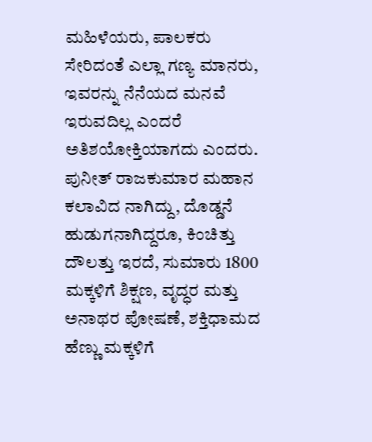ಮಹಿಳೆಯರು, ಪಾಲಕರು ಸೇರಿದಂತೆ ಎಲ್ಲಾ ಗಣ್ಯ ಮಾನರು, ಇವರನ್ನು ನೆನೆಯದ ಮನವೆ ಇರುವದಿಲ್ಲ ಎಂದರೆ ಅತಿಶಯೋಕ್ತಿಯಾಗದು ಎಂದರು.
ಪುನೀತ್ ರಾಜಕುಮಾರ ಮಹಾನ ಕಲಾವಿದ ನಾಗಿದ್ದು, ದೊಡ್ಡನೆ ಹುಡುಗನಾಗಿದ್ದರೂ, ಕಿಂಚಿತ್ತು ದೌಲತ್ತು ಇರದೆ, ಸುಮಾರು 1800 ಮಕ್ಕಳಿಗೆ ಶಿಕ್ಷಣ, ವೃದ್ಧರ ಮತ್ತು ಅನಾಥರ ಪೋಷಣೆ, ಶಕ್ತಿಧಾಮದ ಹೆಣ್ಣು ಮಕ್ಕಳಿಗೆ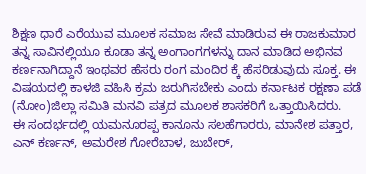ಶಿಕ್ಷಣ ಧಾರೆ ಎರೆಯುವ ಮೂಲಕ ಸಮಾಜ ಸೇವೆ ಮಾಡಿರುವ ಈ ರಾಜಕುಮಾರ ತನ್ನ ಸಾವಿನಲ್ಲಿಯೂ ಕೂಡಾ ತನ್ನ ಅಂಗಾಂಗಗಳನ್ನು ದಾನ ಮಾಡಿದ ಅಭಿನವ ಕರ್ಣನಾಗಿದ್ದಾನೆ ಇಂಥವರ ಹೆಸರು ರಂಗ ಮಂದಿರ ಕ್ಕೆ ಹೆಸರಿಡುವುದು ಸೂಕ್ತ. ಈ ವಿಷಯದಲ್ಲಿ ಕಾಳಜಿ ವಹಿಸಿ ಕ್ರಮ ಜರುಗಿಸಬೇಕು ಎಂದು ಕರ್ನಾಟಕ ರಕ್ಷಣಾ ಪಡೆ (ನೋಂ)ಜಿಲ್ಲಾ ಸಮಿತಿ ಮನವಿ ಪತ್ರದ ಮೂಲಕ ಶಾಸಕರಿಗೆ ಒತ್ತಾಯಿಸಿದರು.
ಈ ಸಂದರ್ಭದಲ್ಲಿ ಯಮನೂರಪ್ಪ ಕಾನೂನು ಸಲಹೆಗಾರರು, ಮಾನೇಶ ಪತ್ತಾರ, ಎನ್ ಕರ್ಣನ್, ಅಮರೇಶ ಗೋರೆಬಾಳ, ಜುಬೇರ್,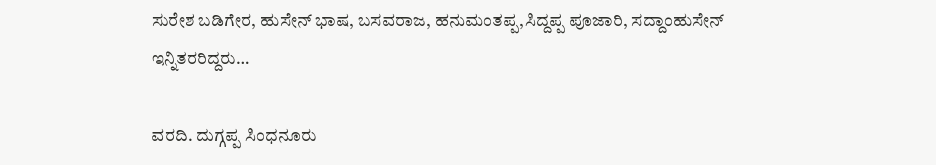ಸುರೇಶ ಬಡಿಗೇರ, ಹುಸೇನ್ ಭಾಷ, ಬಸವರಾಜ, ಹನುಮಂತಪ್ಪ,ಸಿದ್ದಪ್ಪ ಪೂಜಾರಿ, ಸದ್ದಾಂಹುಸೇನ್ ಇನ್ನಿತರರಿದ್ದರು…

ವರದಿ. ದುಗ್ಗಪ್ಪ ಸಿಂಧನೂರು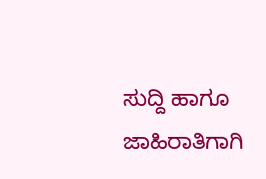ಸುದ್ದಿ ಹಾಗೂ ಜಾಹಿರಾತಿಗಾಗಿ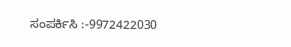ಸಂಪರ್ಕಿಸಿ :-9972422030